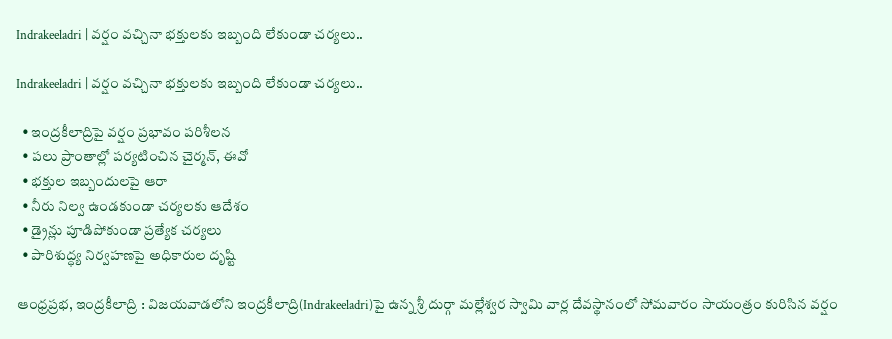Indrakeeladri | వర్షం వచ్చినా భక్తులకు ఇబ్బంది లేకుండా చర్యలు..

Indrakeeladri | వర్షం వచ్చినా భక్తులకు ఇబ్బంది లేకుండా చర్యలు..

  • ఇంద్రకీలాద్రిపై వర్షం ప్రభావం పరిశీలన
  • పలు ప్రాంతాల్లో పర్యటించిన చైర్మన్, ఈవో
  • భక్తుల ఇబ్బందులపై ఆరా
  • నీరు నిల్వ ఉండకుండా చర్యలకు ఆదేశం
  • డ్రైన్లు పూడిపోకుండా ప్రత్యేక చర్యలు
  • పారిశుద్ధ్య నిర్వహణపై అధికారుల దృష్టి

ఆంధ్రప్రభ, ఇంద్రకీలాద్రి : విజయవాడలోని ఇంద్రకీలాద్రి(Indrakeeladri)పై ఉన్న శ్రీ దుర్గా మల్లేశ్వర స్వామి వార్ల దేవస్థానంలో సోమవారం సాయంత్రం కురిసిన వర్షం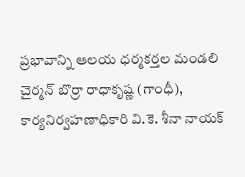ప్రభావాన్ని ఆలయ ధర్మకర్తల మండలి చైర్మన్ బొర్రా రాధాకృష్ణ (గాంధీ), కార్యనిర్వహణాధికారి వి.కె. శీనా నాయక్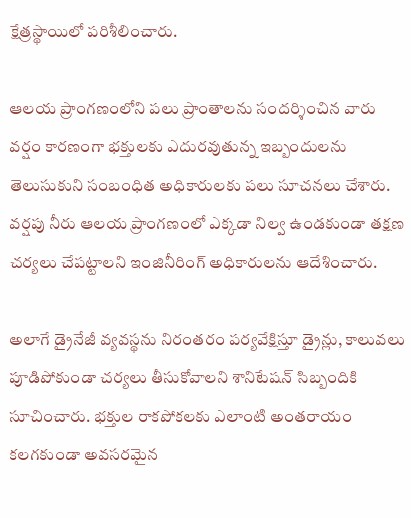క్షేత్రస్థాయిలో పరిశీలించారు.

ఆలయ ప్రాంగణంలోని పలు ప్రాంతాలను సందర్శించిన వారు వర్షం కారణంగా భక్తులకు ఎదురవుతున్న ఇబ్బందులను తెలుసుకుని సంబంధిత అధికారులకు పలు సూచనలు చేశారు. వర్షపు నీరు ఆలయ ప్రాంగణంలో ఎక్కడా నిల్వ ఉండకుండా తక్షణ చర్యలు చేపట్టాలని ఇంజినీరింగ్ అధికారులను ఆదేశించారు.

అలాగే డ్రైనేజీ వ్యవస్థను నిరంతరం పర్యవేక్షిస్తూ డ్రైన్లు, కాలువలు పూడిపోకుండా చర్యలు తీసుకోవాలని శానిటేషన్ సిబ్బందికి సూచించారు. భక్తుల రాకపోకలకు ఎలాంటి అంతరాయం కలగకుండా అవసరమైన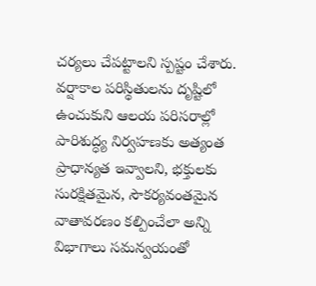చర్యలు చేపట్టాలని స్పష్టం చేశారు. వర్షాకాల పరిస్థితులను దృష్టిలో ఉంచుకుని ఆలయ పరిసరాల్లో పారిశుద్ధ్య నిర్వహణకు అత్యంత ప్రాధాన్యత ఇవ్వాలని, భక్తులకు సురక్షితమైన, సౌకర్యవంతమైన వాతావరణం కల్పించేలా అన్ని విభాగాలు సమన్వయంతో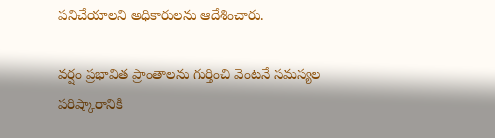పనిచేయాలని అధికారులను ఆదేశించారు.

వర్షం ప్రభావిత ప్రాంతాలను గుర్తించి వెంటనే సమస్యల పరిష్కారానికి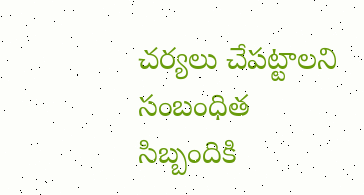చర్యలు చేపట్టాలని సంబంధిత సిబ్బందికి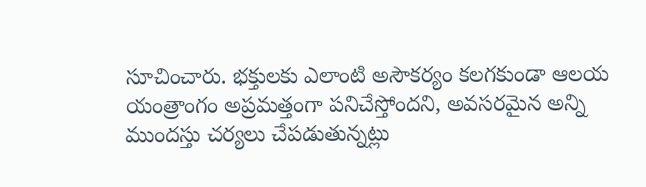సూచించారు. భక్తులకు ఎలాంటి అసౌకర్యం కలగకుండా ఆలయ యంత్రాంగం అప్రమత్తంగా పనిచేస్తోందని, అవసరమైన అన్ని ముందస్తు చర్యలు చేపడుతున్నట్లు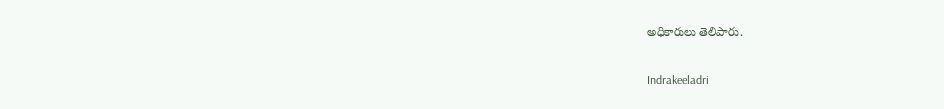అధికారులు తెలిపారు.

Indrakeeladri